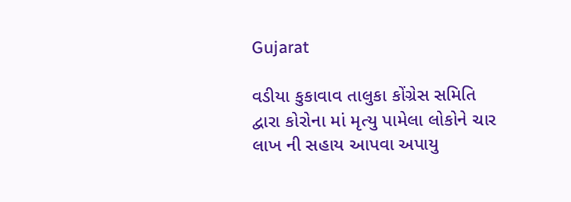Gujarat

વડીયા કુકાવાવ તાલુકા કોંગ્રેસ સમિતિ દ્વારા કોરોના માં મૃત્યુ પામેલા લોકોને ચાર લાખ ની સહાય આપવા અપાયુ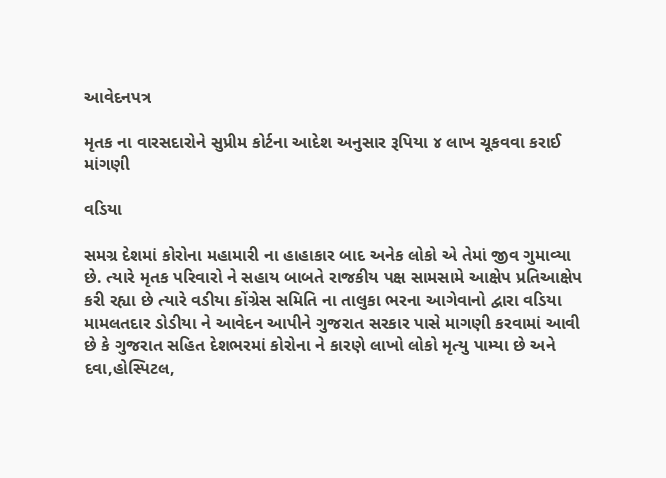આવેદનપત્ર

મૃતક ના વારસદારોને સુપ્રીમ કોર્ટના આદેશ અનુસાર રૂપિયા ૪ લાખ ચૂકવવા કરાઈ માંગણી

વડિયા

સમગ્ર દેશમાં કોરોના મહામારી ના હાહાકાર બાદ અનેક લોકો એ તેમાં જીવ ગુમાવ્યા છે. ત્યારે મૃતક પરિવારો ને સહાય બાબતે રાજકીય પક્ષ સામસામે આક્ષેપ પ્રતિઆક્ષેપ કરી રહ્યા છે ત્યારે વડીયા કોંગ્રેસ સમિતિ ના તાલુકા ભરના આગેવાનો દ્વારા વડિયા મામલતદાર ડોડીયા ને આવેદન આપીને ગુજરાત સરકાર પાસે માગણી કરવામાં આવી છે કે ગુજરાત સહિત દેશભરમાં કોરોના ને કારણે લાખો લોકો મૃત્યુ પામ્યા છે અને દવા,હોસ્પિટલ,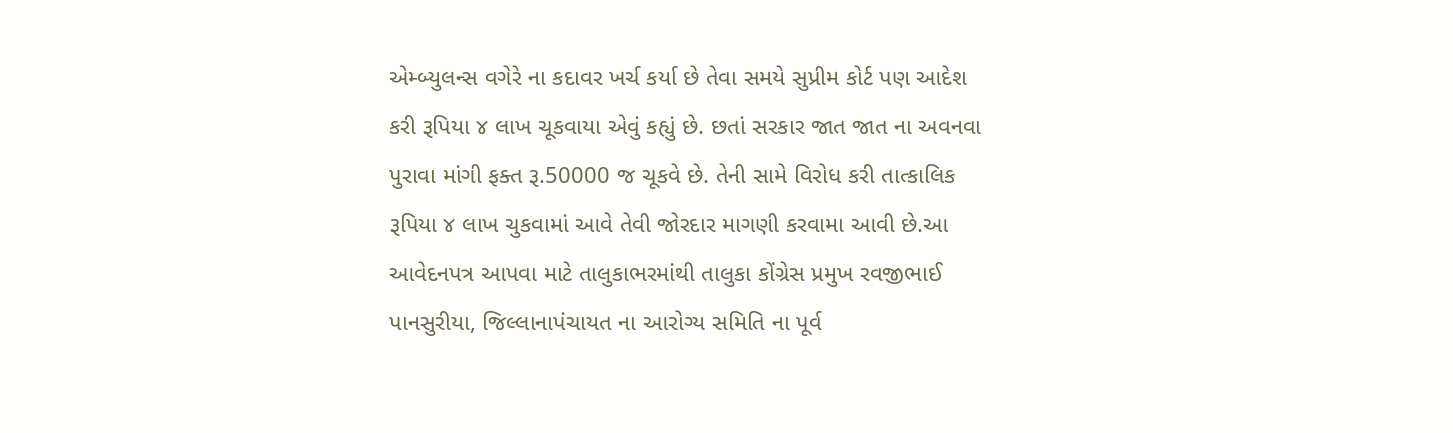એમ્બ્યુલન્સ વગેરે ના કદાવર ખર્ચ કર્યા છે તેવા સમયે સુપ્રીમ કોર્ટ પણ આદેશ કરી રૂપિયા ૪ લાખ ચૂકવાયા એવું કહ્યું છે. છતાં સરકાર જાત જાત ના અવનવા પુરાવા માંગી ફક્ત રૂ.50000 જ ચૂકવે છે. તેની સામે વિરોધ કરી તાત્કાલિક રૂપિયા ૪ લાખ ચુકવામાં આવે તેવી જોરદાર માગણી કરવામા આવી છે.આ આવેદનપત્ર આપવા માટે તાલુકાભરમાંથી તાલુકા કોંગ્રેસ પ્રમુખ રવજીભાઈ પાનસુરીયા, જિલ્લાનાપંચાયત ના આરોગ્ય સમિતિ ના પૂર્વ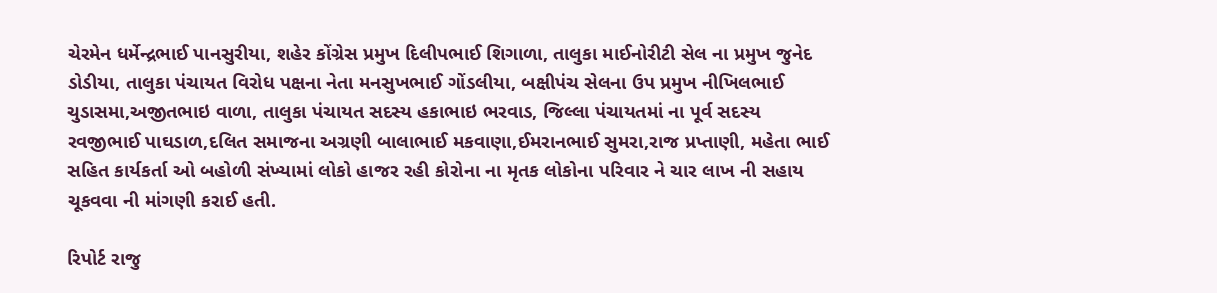ચેરમેન ધર્મેન્દ્રભાઈ પાનસુરીયા, શહેર કોંગ્રેસ પ્રમુખ દિલીપભાઈ શિગાળા, તાલુકા માઈનોરીટી સેલ ના પ્રમુખ જુનેદ ડોડીયા, તાલુકા પંચાયત વિરોધ પક્ષના નેતા મનસુખભાઈ ગોંડલીયા, બક્ષીપંચ સેલના ઉપ પ્રમુખ નીખિલભાઈ ચુડાસમા,અજીતભાઇ વાળા, તાલુકા પંચાયત સદસ્ય હકાભાઇ ભરવાડ, જિલ્લા પંચાયતમાં ના પૂર્વ સદસ્ય રવજીભાઈ પાઘડાળ,દલિત સમાજના અગ્રણી બાલાભાઈ મકવાણા,ઈમરાનભાઈ સુમરા,રાજ પ્રપ્તાણી, મહેતા ભાઈ સહિત કાર્યકર્તા ઓ બહોળી સંખ્યામાં લોકો હાજર રહી કોરોના ના મૃતક લોકોના પરિવાર ને ચાર લાખ ની સહાય ચૂકવવા ની માંગણી કરાઈ હતી.

રિપોર્ટ રાજુ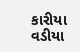કારીયા વડીયા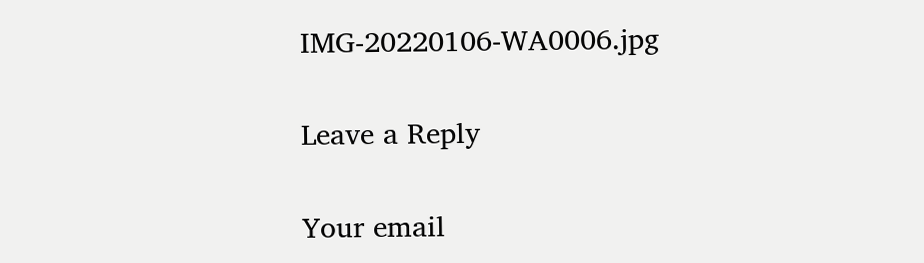IMG-20220106-WA0006.jpg

Leave a Reply

Your email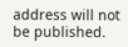address will not be published.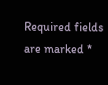Required fields are marked *